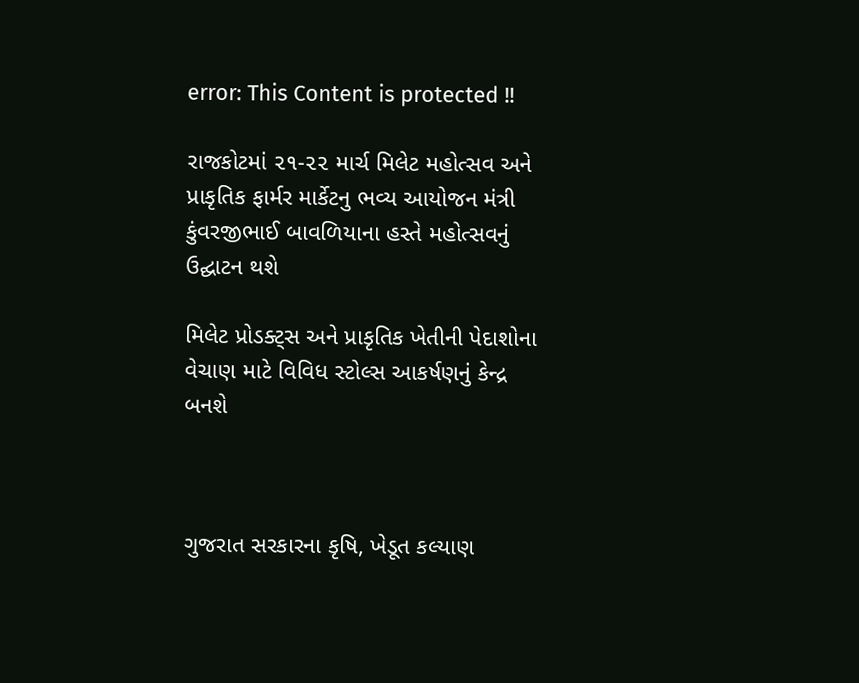error: This Content is protected !!

રાજકોટમાં ૨૧-૨૨ માર્ચ મિલેટ મહોત્સવ અને પ્રાકૃતિક ફાર્મર માર્કેટનુ ભવ્ય આયોજન મંત્રી કુંવરજીભાઈ બાવળિયાના હસ્તે મહોત્સવનું ઉદ્ઘાટન થશે

મિલેટ પ્રોડક્ટ્સ અને પ્રાકૃતિક ખેતીની પેદાશોના વેચાણ માટે વિવિધ સ્ટોલ્સ આકર્ષણનું કેન્દ્ર બનશે



ગુજરાત સરકારના કૃષિ, ખેડૂત કલ્યાણ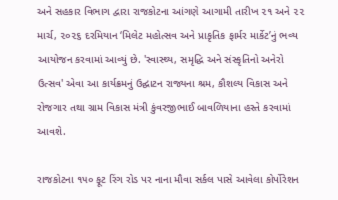અને સહકાર વિભાગ દ્વારા રાજકોટના આંગણે આગામી તારીખ ૨૧ અને ૨૨ માર્ચ, ૨૦૨૬ દરમિયાન ‘મિલેટ મહોત્સવ અને પ્રાકૃતિક ફાર્મર માર્કેટ’નું ભવ્ય આયોજન કરવામાં આવ્યું છે. 'સ્વાસ્થ્ય, સમૃદ્ધિ અને સંસ્કૃતિનો અનેરો ઉત્સવ' એવા આ કાર્યક્રમનું ઉદ્ઘાટન રાજ્યના શ્રમ, કૌશલ્ય વિકાસ અને રોજગાર તથા ગ્રામ વિકાસ મંત્રી કુંવરજીભાઈ બાવળિયાના હસ્તે કરવામાં આવશે.

રાજકોટના ૧૫૦ ફૂટ રિંગ રોડ પર નાના મૌવા સર્કલ પાસે આવેલા કોર્પોરેશન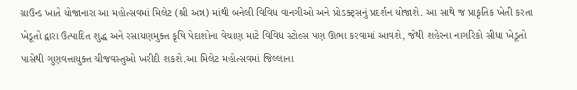ગ્રાઉન્ડ ખાતે યોજાનારા આ મહોત્સવમાં મિલેટ (શ્રી અન્ન) માંથી બનેલી વિવિધ વાનગીઓ અને પ્રોડક્ટ્સનું પ્રદર્શન યોજાશે. આ સાથે જ પ્રાકૃતિક ખેતી કરતા ખેડૂતો દ્વારા ઉત્પાદિત શુદ્ધ અને રસાયણમુક્ત કૃષિ પેદાશોના વેચાણ માટે વિવિધ સ્ટોલ્સ પણ ઊભા કરવામાં આવશે, જેથી શહેરના નાગરિકો સીધા ખેડૂતો પાસેથી ગુણવત્તાયુક્ત ચીજવસ્તુઓ ખરીદી શકશે.આ મિલેટ મહોત્સવમાં જિલ્લાના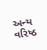અન્ય વરિષ્ઠ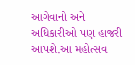આગેવાનો અને અધિકારીઓ પણ હાજરી આપશે.આ મહોત્સવ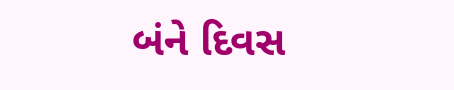બંને દિવસ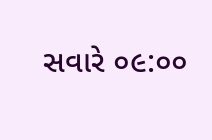સવારે ૦૯:૦૦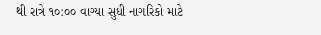થી રાત્રે ૧૦:૦૦ વાગ્યા સુધી નાગરિકો માટે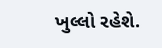ખુલ્લો રહેશે.